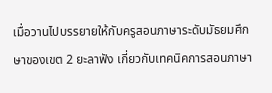เมื่อวานไปบรรยายให้กับครูสอนภาษาระดับมัธยมศึกษาของเขต 2 ยะลาฟัง เกี่ยวกับเทคนิคการสอนภาษา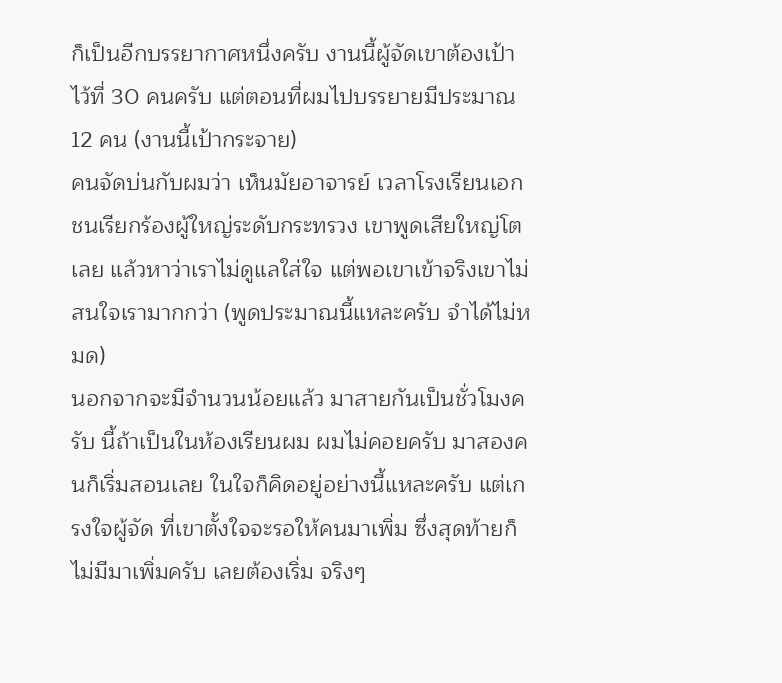ก็เป็นอีกบรรยากาศหนึ่งครับ งานนี้ผู้จัดเขาต้องเป้าไว้ที่ 30 คนครับ แต่ตอนที่ผมไปบรรยายมีประมาณ 12 คน (งานนี้เป้ากระจาย)
คนจัดบ่นกับผมว่า เห็นมัยอาจารย์ เวลาโรงเรียนเอกชนเรียกร้องผู้ใหญ่ระดับกระทรวง เขาพูดเสียใหญ่โตเลย แล้วหาว่าเราไม่ดูแลใส่ใจ แต่พอเขาเข้าจริงเขาไม่สนใจเรามากกว่า (พูดประมาณนี้แหละครับ จำได้ไม่หมด)
นอกจากจะมีจำนวนน้อยแล้ว มาสายกันเป็นชั่วโมงครับ นี้ถ้าเป็นในห้องเรียนผม ผมไม่คอยครับ มาสองคนก็เริ่มสอนเลย ในใจก็คิดอยู่อย่างนี้แหละครับ แต่เกรงใจผู้จัด ที่เขาตั้งใจจะรอให้คนมาเพิ่ม ซึ่งสุดท้ายก็ไม่มีมาเพิ่มครับ เลยต้องเริ่ม จริงๆ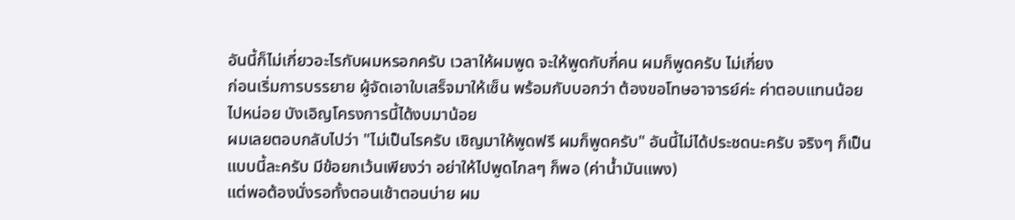อันนี้ก็ไม่เกี่ยวอะไรกับผมหรอกครับ เวลาให้ผมพูด จะให้พูดกับกี่คน ผมก็พูดครับ ไม่เกี่ยง
ก่อนเริ่มการบรรยาย ผู้จัดเอาใบเสร็จมาให้เซ็น พร้อมกับบอกว่า ต้องขอโทษอาจารย์ค่ะ ค่าตอบแทนน้อยไปหน่อย บังเอิญโครงการนี้ได้งบมาน้อย
ผมเลยตอบกลับไปว่า "ไม่เป็นไรครับ เชิญมาให้พูดฟรี ผมก็พูดครับ" อันนี้ไม่ได้ประชดนะครับ จริงๆ ก็เป็นแบบนี้ละครับ มีข้อยกเว้นเพียงว่า อย่าให้ไปพูดไกลๆ ก็พอ (ค่าน้ำมันแพง)
แต่พอต้องนั่งรอทั้งตอนเช้าตอนบ่าย ผม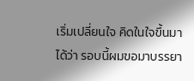เริ่มเปลี่ยนใจ คิดในใจขึ้นมาได้ว่า รอบนี้ผมขอมาบรรยา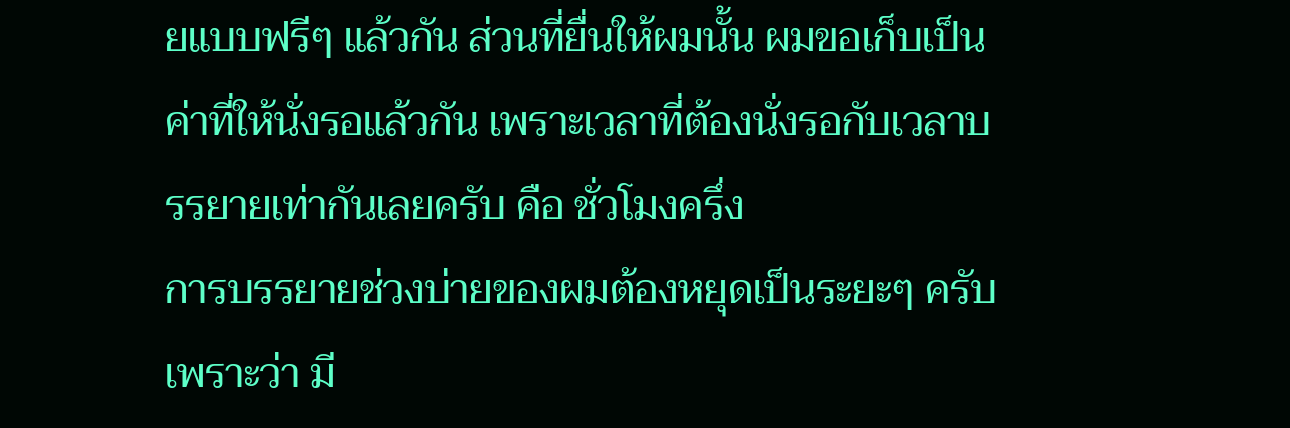ยแบบฟรีๆ แล้วกัน ส่วนที่ยื่นให้ผมนั้น ผมขอเก็บเป็นค่าที่ให้นั่งรอแล้วกัน เพราะเวลาที่ต้องนั่งรอกับเวลาบรรยายเท่ากันเลยครับ คือ ชั่วโมงครึ่ง
การบรรยายช่วงบ่ายของผมต้องหยุดเป็นระยะๆ ครับ เพราะว่า มี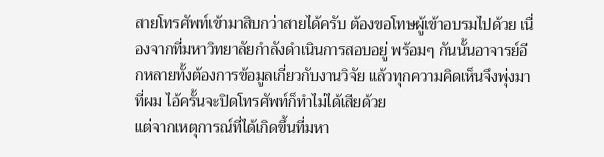สายโทรศัพท์เข้ามาสิบกว่าสายได้ครับ ต้องขอโทษผู้เข้าอบรมไปด้วย เนื่องจากที่มหาวิทยาลัยกำลังดำเนินการสอบอยู่ พร้อมๆ กันนั้นอาจารย์อีกหลายทั้งต้องการข้อมูลเกี่ยวกับงานวิจัย แล้วทุกความคิดเห็นจึงพุ่งมาที่ผม ไอ้ครั้นจะปิดโทรศัพท์ก็ทำไม่ได้เสียด้วย
แต่จากเหตุการณ์ที่ได้เกิดขึ้นที่มหา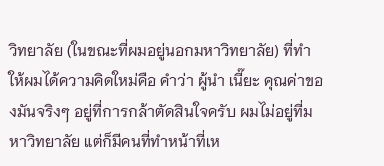วิทยาลัย (ในขณะที่ผมอยู่นอกมหาวิทยาลัย) ที่ทำให้ผมได้ความคิดใหม่คือ คำว่า ผู้นำ เนี๊ยะ คุณค่าของมันจริงๆ อยู่ที่การกล้าตัดสินใจครับ ผมไม่อยู่ที่มหาวิทยาลัย แต่ก็มีคนที่ทำหน้าที่เห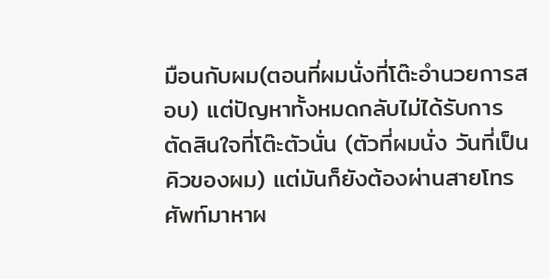มือนกับผม(ตอนที่ผมนั่งที่โต๊ะอำนวยการสอบ) แต่ปัญหาทั้งหมดกลับไม่ได้รับการตัดสินใจที่โต๊ะตัวนั่น (ตัวที่ผมนั่ง วันที่เป็นคิวของผม) แต่มันก็ยังต้องผ่านสายโทรศัพท์มาหาผ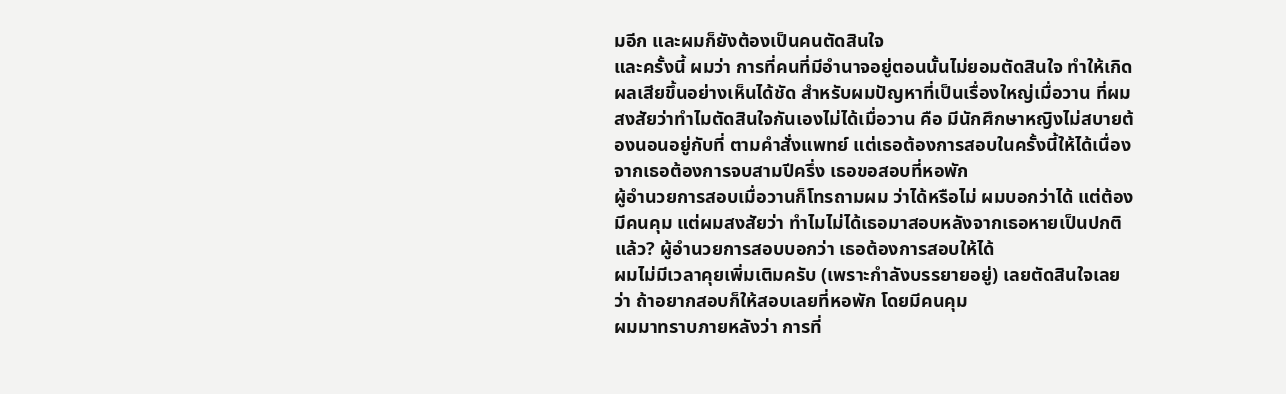มอีก และผมก็ยังต้องเป็นคนตัดสินใจ
และครั้งนี้ ผมว่า การที่คนที่มีอำนาจอยู่ตอนนั้นไม่ยอมตัดสินใจ ทำให้เกิดผลเสียขึ้นอย่างเห็นได้ชัด สำหรับผมปัญหาที่เป็นเรื่องใหญ่เมื่อวาน ที่ผมสงสัยว่าทำไมตัดสินใจกันเองไม่ได้เมื่อวาน คือ มีนักศึกษาหญิงไม่สบายต้องนอนอยู่กับที่ ตามคำสั่งแพทย์ แต่เธอต้องการสอบในครั้งนี้ให้ได้เนื่องจากเธอต้องการจบสามปีครึ่ง เธอขอสอบที่หอพัก
ผู้อำนวยการสอบเมื่อวานก็โทรถามผม ว่าได้หรือไม่ ผมบอกว่าได้ แต่ต้องมีคนคุม แต่ผมสงสัยว่า ทำไมไม่ได้เธอมาสอบหลังจากเธอหายเป็นปกติแล้ว? ผู้อำนวยการสอบบอกว่า เธอต้องการสอบให้ได้
ผมไม่มีเวลาคุยเพิ่มเติมครับ (เพราะกำลังบรรยายอยู่) เลยตัดสินใจเลยว่า ถ้าอยากสอบก็ให้สอบเลยที่หอพัก โดยมีคนคุม
ผมมาทราบภายหลังว่า การที่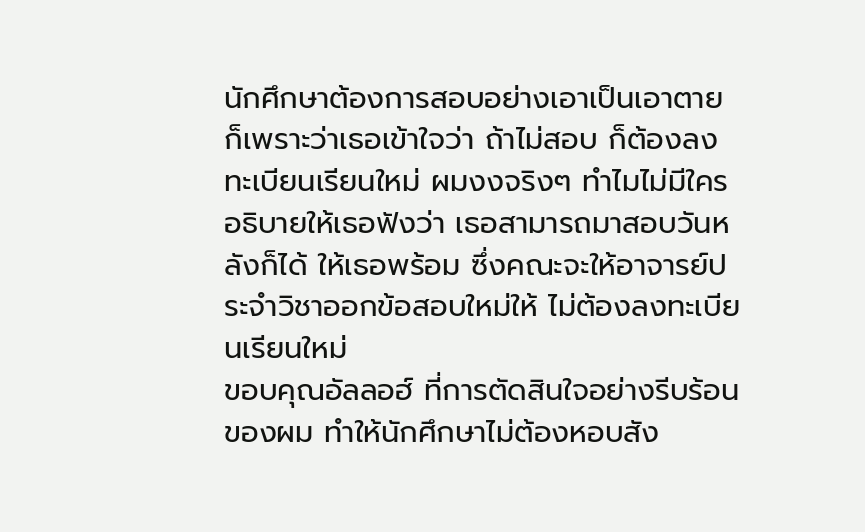นักศึกษาต้องการสอบอย่างเอาเป็นเอาตาย ก็เพราะว่าเธอเข้าใจว่า ถ้าไม่สอบ ก็ต้องลงทะเบียนเรียนใหม่ ผมงงจริงๆ ทำไมไม่มีใครอธิบายให้เธอฟังว่า เธอสามารถมาสอบวันหลังก็ได้ ให้เธอพร้อม ซึ่งคณะจะให้อาจารย์ประจำวิชาออกข้อสอบใหม่ให้ ไม่ต้องลงทะเบียนเรียนใหม่
ขอบคุณอัลลอฮ์ ที่การตัดสินใจอย่างรีบร้อนของผม ทำให้นักศึกษาไม่ต้องหอบสัง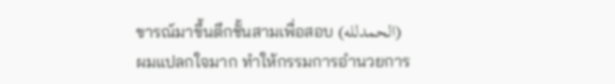ขารณ์มาขึ้นตึกชั้นสามเพื่อสอบ (الحمدلله)
ผมแปลกใจมาก ทำให้กรรมการอำนวยการ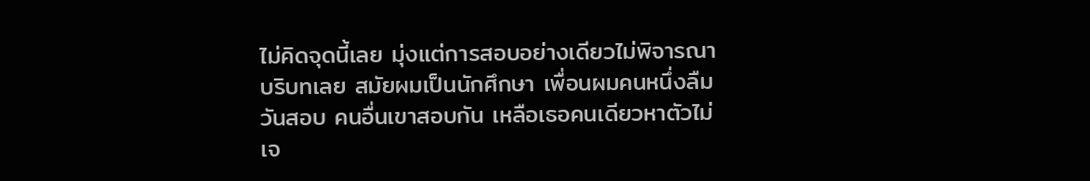ไม่คิดจุดนี้เลย มุ่งแต่การสอบอย่างเดียวไม่พิจารณาบริบทเลย สมัยผมเป็นนักศึกษา เพื่อนผมคนหนึ่งลืมวันสอบ คนอื่นเขาสอบกัน เหลือเธอคนเดียวหาตัวไม่เจ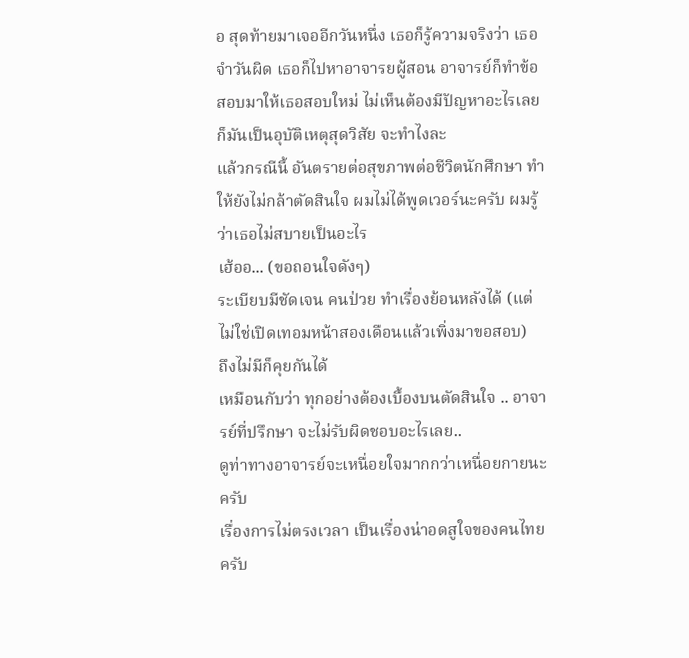อ สุดท้ายมาเจออีกวันหนึ่ง เธอก็รู้ความจริงว่า เธอจำวันผิด เธอก็ไปหาอาจารยผู้สอน อาจารย์ก็ทำข้อสอบมาให้เธอสอบใหม่ ไม่เห็นต้องมีปัญหาอะไรเลย ก็มันเป็นอุบัติเหตุสุดวิสัย จะทำไงละ
แล้วกรณีนี้ อันตรายต่อสุขภาพต่อชีวิตนักศึกษา ทำให้ยังไม่กล้าตัดสินใจ ผมไม่ได้พูดเวอร์นะครับ ผมรู้ว่าเธอไม่สบายเป็นอะไร
เฮ้ออ... (ขอถอนใจดังๆ)
ระเบียบมีชัดเจน คนป่วย ทำเรื่องย้อนหลังได้ (แต่ไม่ใช่เปิดเทอมหน้าสองเดือนแล้วเพิ่งมาขอสอบ)
ถึงไม่มีก็คุยกันได้
เหมือนกับว่า ทุกอย่างต้องเบื้องบนตัดสินใจ .. อาจารย์ที่ปรึกษา จะไม่รับผิดชอบอะไรเลย..
ดูท่าทางอาจารย์จะเหนื่อยใจมากกว่าเหนื่อยกายนะครับ
เรื่องการไม่ตรงเวลา เป็นเรื่องน่าอดสูใจของคนไทยครับ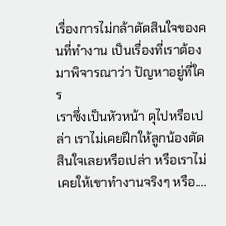เรื่องการไม่กล้าตัดสินใจของคนที่ทำงาน เป็นเรื่องที่เราต้องมาพิจารณาว่า ปัญหาอยู่ที่ใคร
เราซึ่งเป็นหัวหน้า ดุไปหรือเปล่า เราไม่เคยฝึกให้ลูกน้องตัดสินใจเลยหรือเปล่า หรือเราไม่เคยให้เขาทำงานจริงๆ หรือ....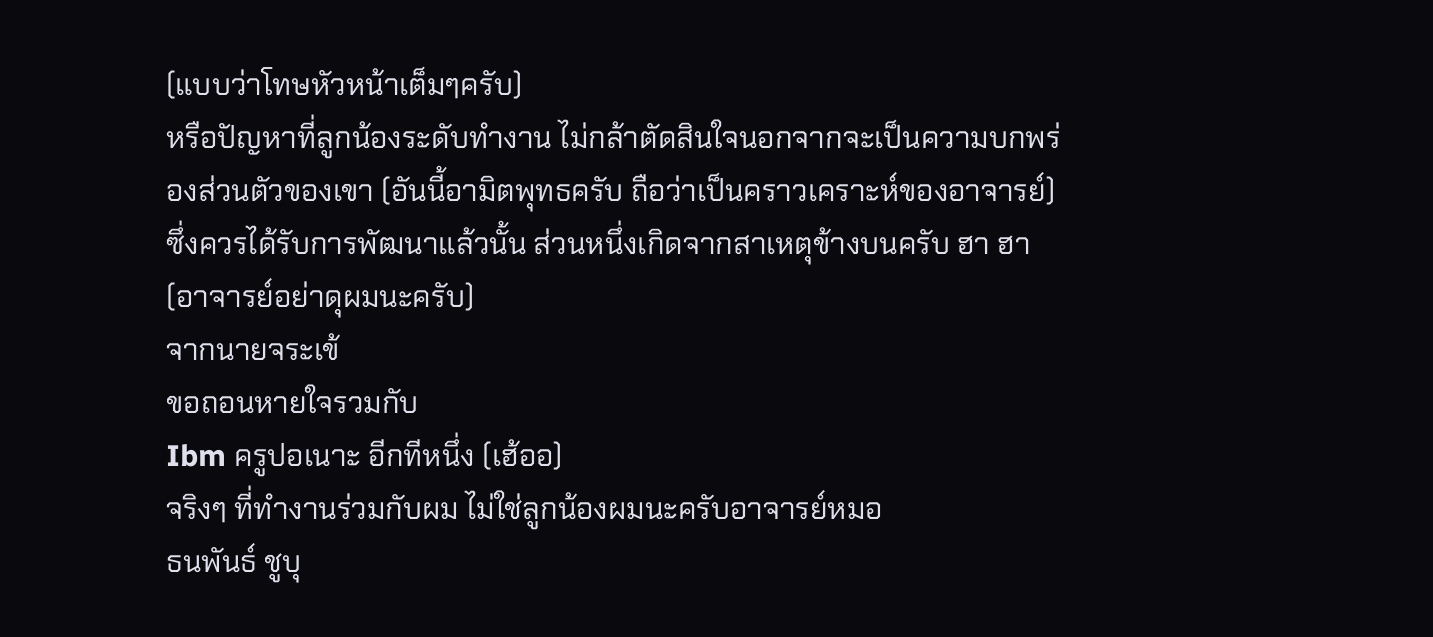(แบบว่าโทษหัวหน้าเต็มๆครับ)
หรือปัญหาที่ลูกน้องระดับทำงาน ไม่กล้าตัดสินใจนอกจากจะเป็นความบกพร่องส่วนตัวของเขา (อันนี้อามิตพุทธครับ ถือว่าเป็นคราวเคราะห์ของอาจารย์) ซึ่งควรได้รับการพัฒนาแล้วนั้น ส่วนหนึ่งเกิดจากสาเหตุข้างบนครับ ฮา ฮา (อาจารย์อย่าดุผมนะครับ)
จากนายจระเข้
ขอถอนหายใจรวมกับ
Ibm ครูปอเนาะ อีกทีหนึ่ง (เฮ้ออ)
จริงๆ ที่ทำงานร่วมกับผม ไม่ใช่ลูกน้องผมนะครับอาจารย์หมอ
ธนพันธ์ ชูบุ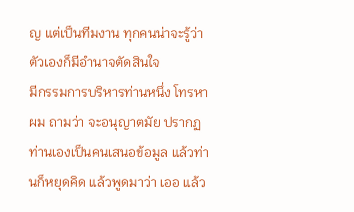ญ แต่เป็นทีมงาน ทุกคนน่าจะรู้ว่าตัวเองก็มีอำนาจตัดสินใจ
มีกรรมการบริหารท่านหนึ่ง โทรหาผม ถามว่า จะอนุญาตมัย ปรากฏท่านเองเป็นคนเสนอข้อมูล แล้วท่านก็หยุดคิด แล้วพูดมาว่า เออ แล้ว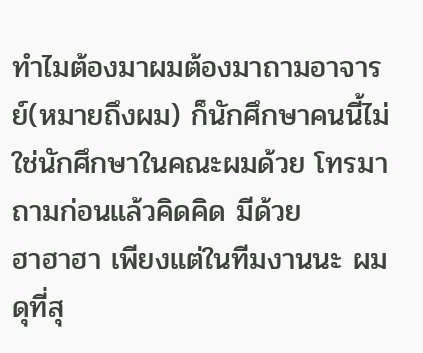ทำไมต้องมาผมต้องมาถามอาจารย์(หมายถึงผม) ก็นักศึกษาคนนี้ไม่ใช่นักศึกษาในคณะผมด้วย โทรมาถามก่อนแล้วคิดคิด มีด้วย
ฮาฮาฮา เพียงแต่ในทีมงานนะ ผมดุที่สุ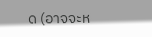ด (อาจจะห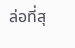ล่อที่สุ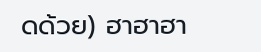ดด้วย) ฮาฮาฮา